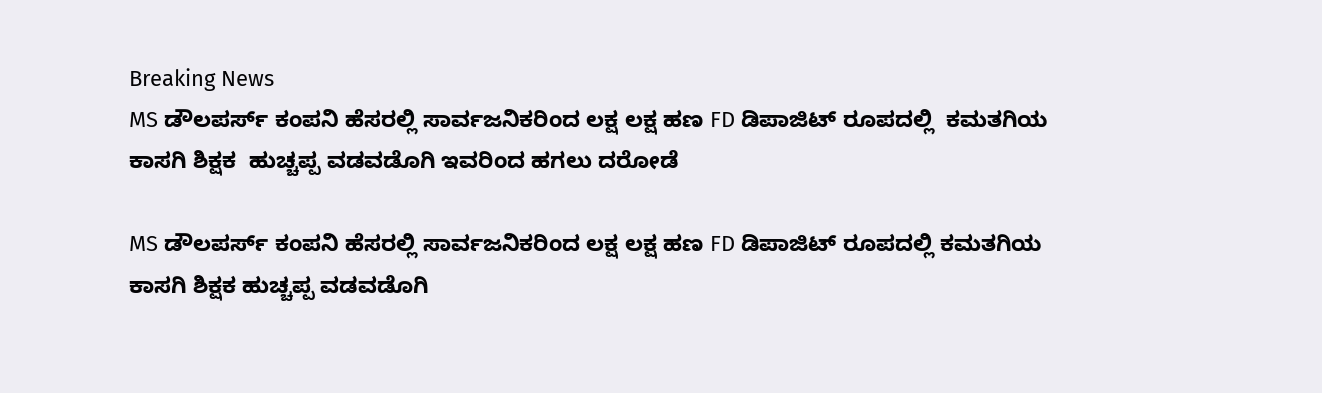Breaking News
MS ಡೌಲಪರ್ಸ್ ಕಂಪನಿ ಹೆಸರಲ್ಲಿ ಸಾರ್ವಜನಿಕರಿಂದ ಲಕ್ಷ ಲಕ್ಷ ಹಣ FD ಡಿಪಾಜಿಟ್ ರೂಪದಲ್ಲಿ  ಕಮತಗಿಯ ಕಾಸಗಿ ಶಿಕ್ಷಕ  ಹುಚ್ಚಪ್ಪ ವಡವಡೊಗಿ ಇವರಿಂದ ಹಗಲು ದರೋಡೆ

MS ಡೌಲಪರ್ಸ್ ಕಂಪನಿ ಹೆಸರಲ್ಲಿ ಸಾರ್ವಜನಿಕರಿಂದ ಲಕ್ಷ ಲಕ್ಷ ಹಣ FD ಡಿಪಾಜಿಟ್ ರೂಪದಲ್ಲಿ ಕಮತಗಿಯ ಕಾಸಗಿ ಶಿಕ್ಷಕ ಹುಚ್ಚಪ್ಪ ವಡವಡೊಗಿ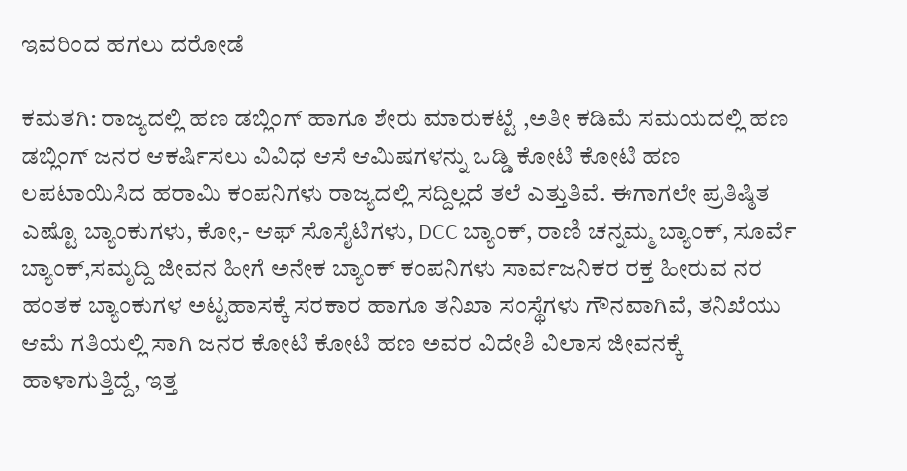ಇವರಿಂದ ಹಗಲು ದರೋಡೆ

ಕಮತಗಿ: ರಾಜ್ಯದಲ್ಲಿ ಹಣ ಡಬ್ಲಿಂಗ್ ಹಾಗೂ ಶೇರು ಮಾರುಕಟ್ಟೆ ,ಅತೀ ಕಡಿಮೆ ಸಮಯದಲ್ಲಿ ಹಣ ಡಬ್ಲಿಂಗ್ ಜನರ ಆಕರ್ಷಿಸಲು ವಿವಿಧ ಆಸೆ ಆಮಿಷಗಳನ್ನು ಒಡ್ಡಿ ಕೋಟಿ ಕೋಟಿ ಹಣ ಲಪಟಾಯಿಸಿದ ಹರಾಮಿ ಕಂಪನಿಗಳು ರಾಜ್ಯದಲ್ಲಿ ಸದ್ದಿಲ್ಲದೆ ತಲೆ ಎತ್ತುತಿವೆ. ಈಗಾಗಲೇ ಪ್ರತಿಷ್ಠಿತ ಎಷ್ಟೊ ಬ್ಯಾಂಕುಗಳು, ಕೋ,- ಆಫ್ ಸೊಸೈಟಿಗಳು, DCC ಬ್ಯಾಂಕ್, ರಾಣಿ ಚನ್ನಮ್ಮ ಬ್ಯಾಂಕ್, ಸೂರ್ವೆ ಬ್ಯಾಂಕ್,ಸಮೃದ್ದಿ ಜೀವನ ಹೀಗೆ ಅನೇಕ ಬ್ಯಾಂಕ್ ಕಂಪನಿಗಳು ಸಾರ್ವಜನಿಕರ ರಕ್ತ ಹೀರುವ ನರ ಹಂತಕ ಬ್ಯಾಂಕುಗಳ ಅಟ್ಟಹಾಸಕ್ಕೆ ಸರಕಾರ ಹಾಗೂ ತನಿಖಾ ಸಂಸ್ಥೆಗಳು ಗೌನವಾಗಿವೆ, ತನಿಖೆಯು ಆಮೆ ಗತಿಯಲ್ಲಿ ಸಾಗಿ ಜನರ ಕೋಟಿ ಕೋಟಿ ಹಣ ಅವರ ವಿದೇಶಿ ವಿಲಾಸ ಜೀವನಕ್ಕೆ ಹಾಳಾಗುತ್ತಿದ್ದೆ, ಇತ್ತ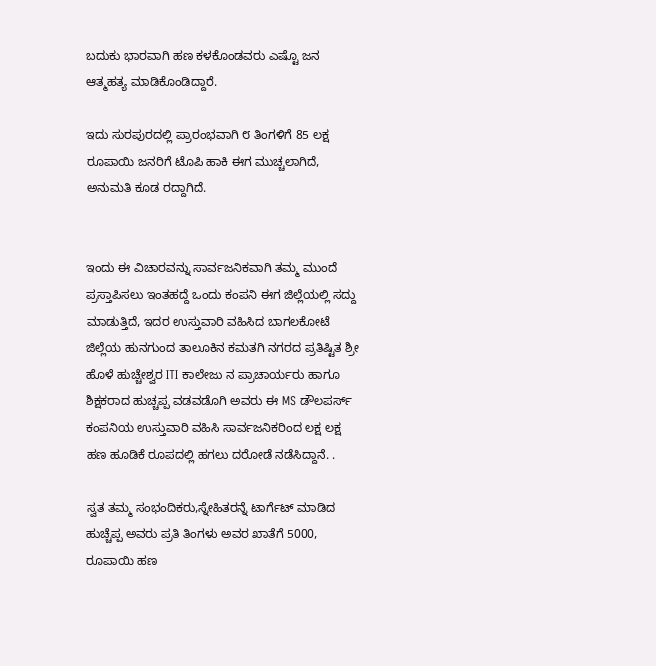ಬದುಕು ಭಾರವಾಗಿ ಹಣ ಕಳಕೊಂಡವರು ಎಷ್ಟೊ ಜನ ಆತ್ಮಹತ್ಯ ಮಾಡಿಕೊಂಡಿದ್ದಾರೆ.

ಇದು ಸುರಪುರದಲ್ಲಿ ಪ್ರಾರಂಭವಾಗಿ ೮ ತಿಂಗಳಿಗೆ 85 ಲಕ್ಷ ರೂಪಾಯಿ ಜನರಿಗೆ ಟೊಪಿ ಹಾಕಿ ಈಗ ಮುಚ್ಚಲಾಗಿದೆ, ಅನುಮತಿ ಕೂಡ ರದ್ದಾಗಿದೆ.


ಇಂದು ಈ ವಿಚಾರವನ್ನು ಸಾರ್ವಜನಿಕವಾಗಿ ತಮ್ಮ ಮುಂದೆ ಪ್ರಸ್ತಾಪಿಸಲು ಇಂತಹದ್ದೆ ಒಂದು ಕಂಪನಿ ಈಗ ಜಿಲ್ಲೆಯಲ್ಲಿ ಸದ್ದು ಮಾಡುತ್ತಿದೆ, ಇದರ ಉಸ್ತುವಾರಿ ವಹಿಸಿದ ಬಾಗಲಕೋಟೆ ಜಿಲ್ಲೆಯ ಹುನಗುಂದ ತಾಲೂಕಿನ ಕಮತಗಿ ನಗರದ ಪ್ರತಿಷ್ಟಿತ ಶ್ರೀ ಹೊಳೆ ಹುಚ್ಚೇಶ್ವರ ITI ಕಾಲೇಜು ನ ಪ್ರಾಚಾರ್ಯರು ಹಾಗೂ ಶಿಕ್ಷಕರಾದ ಹುಚ್ಚಪ್ಪ ವಡವಡೊಗಿ ಅವರು ಈ MS ಡೌಲಪರ್ಸ್ ಕಂಪನಿಯ ಉಸ್ತುವಾರಿ ವಹಿಸಿ ಸಾರ್ವಜನಿಕರಿಂದ ಲಕ್ಷ ಲಕ್ಷ ಹಣ ಹೂಡಿಕೆ ರೂಪದಲ್ಲಿ ಹಗಲು ದರೋಡೆ ನಡೆಸಿದ್ದಾನೆ. .

ಸ್ವತ ತಮ್ಮ ಸಂಭಂದಿಕರು,ಸ್ನೇಹಿತರನ್ನೆ ಟಾರ್ಗೆಟ್ ಮಾಡಿದ ಹುಚ್ಚೆಪ್ಪ ಅವರು ಪ್ರತಿ ತಿಂಗಳು ಅವರ ಖಾತೆಗೆ 5000, ರೂಪಾಯಿ ಹಣ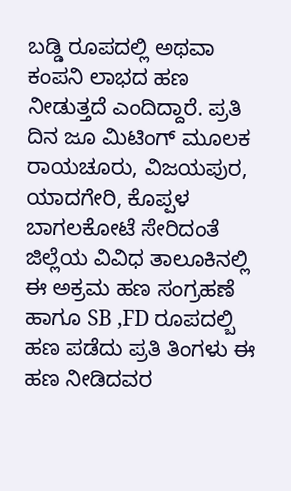ಬಡ್ಡಿ ರೂಪದಲ್ಲಿ ಅಥವಾ ಕಂಪನಿ ಲಾಭದ ಹಣ ನೀಡುತ್ತದೆ ಎಂದಿದ್ದಾರೆ. ಪ್ರತಿ ದಿನ ಜೂ ಮಿಟಿಂಗ್ ಮೂಲಕ ರಾಯಚೂರು, ವಿಜಯಪುರ, ಯಾದಗೇರಿ, ಕೊಪ್ಪಳ ಬಾಗಲಕೋಟೆ ಸೇರಿದಂತೆ ಜಿಲ್ಲೆಯ ವಿವಿಧ ತಾಲೂಕಿನಲ್ಲಿ ಈ ಅಕ್ರಮ ಹಣ ಸಂಗ್ರಹಣೆ ಹಾಗೂ SB ,FD ರೂಪದಲ್ಬಿ ಹಣ ಪಡೆದು ಪ್ರತಿ ತಿಂಗಳು ಈ ಹಣ ನೀಡಿದವರ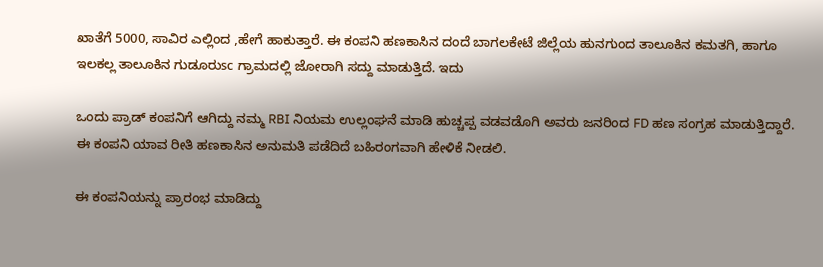ಖಾತೆಗೆ 5000, ಸಾವಿರ ಎಲ್ಲಿಂದ ,ಹೇಗೆ ಹಾಕುತ್ತಾರೆ. ಈ ಕಂಪನಿ ಹಣಕಾಸಿನ ದಂದೆ ಬಾಗಲಕೇಟೆ ಜಿಲ್ಲೆಯ ಹುನಗುಂದ ತಾಲೂಕಿನ ಕಮತಗಿ, ಹಾಗೂ ಇಲಕಲ್ಲ ತಾಲೂಕಿನ ಗುಡೂರುsc ಗ್ರಾಮದಲ್ಲಿ ಜೋರಾಗಿ ಸದ್ದು ಮಾಡುತ್ತಿದೆ. ಇದು

ಒಂದು ಪ್ರಾಡ್ ಕಂಪನಿಗೆ ಆಗಿದ್ದು ನಮ್ಮ RBI ನಿಯಮ ಉಲ್ಲಂಘನೆ ಮಾಡಿ ಹುಚ್ಚಪ್ಪ ವಡವಡೊಗಿ ಅವರು ಜನರಿಂದ FD ಹಣ ಸಂಗ್ರಹ ಮಾಡುತ್ತಿದ್ದಾರೆ. ಈ ಕಂಪನಿ ಯಾವ ರೀತಿ ಹಣಕಾಸಿನ ಅನುಮತಿ ಪಡೆದಿದೆ ಬಹಿರಂಗವಾಗಿ ಹೇಳಿಕೆ ನೀಡಲಿ.

ಈ ಕಂಪನಿಯನ್ನು ಪ್ರಾರಂಭ ಮಾಡಿದ್ದು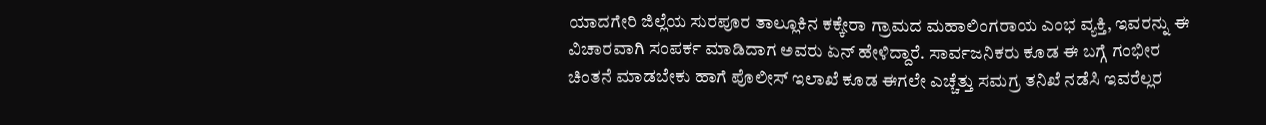ಯಾದಗೇರಿ ಜಿಲ್ಲೆಯ ಸುರಪೂರ ತಾಲ್ಲೂಕಿನ ಕಕ್ಕೇರಾ ಗ್ರಾಮದ ಮಹಾಲಿಂಗರಾಯ ಎಂಭ ವ್ಯಕ್ತಿ, ಇವರನ್ನು ಈ ವಿಚಾರವಾಗಿ ಸಂಪರ್ಕ ಮಾಡಿದಾಗ ಅವರು ಏನ್ ಹೇಳಿದ್ದಾರೆ. ಸಾರ್ವಜನಿಕರು ಕೂಡ ಈ ಬಗ್ಗೆ ಗಂಭೀರ ಚಿಂತನೆ ಮಾಡಬೇಕು ಹಾಗೆ ಪೊಲೀಸ್ ಇಲಾಖೆ ಕೂಡ ಈಗಲೇ ಎಚ್ಚೆತ್ತು ಸಮಗ್ರ ತನಿಖೆ ನಡೆಸಿ ಇವರೆಲ್ಲರ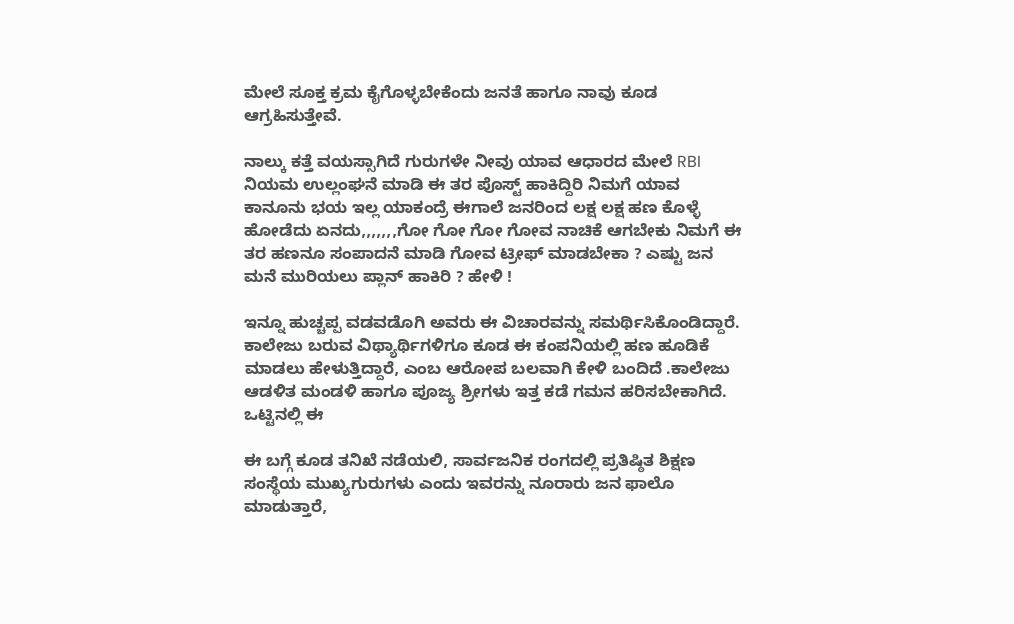ಮೇಲೆ ಸೂಕ್ತ ಕ್ರಮ ಕೈಗೊಳ್ಳಬೇಕೆಂದು ಜನತೆ ಹಾಗೂ ನಾವು ಕೂಡ ಆಗ್ರಹಿಸುತ್ತೇವೆ.

ನಾಲ್ಕು ಕತ್ತೆ ವಯಸ್ಸಾಗಿದೆ ಗುರುಗಳೇ ನೀವು ಯಾವ ಆಧಾರದ ಮೇಲೆ RBI ನಿಯಮ ಉಲ್ಲಂಘನೆ ಮಾಡಿ ಈ ತರ ಪೊಸ್ಟ್ ಹಾಕಿದ್ದಿರಿ ನಿಮಗೆ ಯಾವ ಕಾನೂನು ಭಯ ಇಲ್ಲ ಯಾಕಂದ್ರೆ ಈಗಾಲೆ ಜನರಿಂದ ಲಕ್ಷ ಲಕ್ಷ ಹಣ ಕೊಳ್ಳೆ ಹೋಡೆದು ಏನದು,,,,,,,ಗೋ ಗೋ ಗೋ ಗೋವ ನಾಚಿಕೆ ಆಗಬೇಕು ನಿಮಗೆ ಈ ತರ ಹಣನೂ ಸಂಪಾದನೆ ಮಾಡಿ ಗೋವ ಟ್ರೀಫ್ ಮಾಡಬೇಕಾ ? ಎಷ್ಟು ಜನ ಮನೆ ಮುರಿಯಲು ಪ್ಲಾನ್ ಹಾಕಿರಿ ? ಹೇಳಿ !

ಇನ್ನೂ ಹುಚ್ಚಪ್ಪ ವಡವಡೊಗಿ ಅವರು ಈ ವಿಚಾರವನ್ನು ಸಮರ್ಥಿಸಿಕೊಂಡಿದ್ದಾರೆ. ಕಾಲೇಜು ಬರುವ ವಿಥ್ಯಾರ್ಥಿಗಳಿಗೂ ಕೂಡ ಈ ಕಂಪನಿಯಲ್ಲಿ ಹಣ ಹೂಡಿಕೆ ಮಾಡಲು ಹೇಳುತ್ತಿದ್ದಾರೆ, ಎಂಬ ಆರೋಪ ಬಲವಾಗಿ ಕೇಳಿ ಬಂದಿದೆ .ಕಾಲೇಜು ಆಡಳಿತ ಮಂಡಳಿ ಹಾಗೂ ಪೂಜ್ಯ ಶ್ರೀಗಳು ಇತ್ತ ಕಡೆ ಗಮನ ಹರಿಸಬೇಕಾಗಿದೆ. ಒಟ್ಟಿನಲ್ಲಿ ಈ

ಈ ಬಗ್ಗೆ ಕೂಡ ತನಿಖೆ ನಡೆಯಲಿ, ಸಾರ್ವಜನಿಕ ರಂಗದಲ್ಲಿ ಪ್ರತಿಷ್ಠಿತ ಶಿಕ್ಷಣ ಸಂಸ್ಥೆಯ ಮುಖ್ಯಗುರುಗಳು ಎಂದು ಇವರನ್ನು ನೂರಾರು ಜನ ಫಾಲೊ ಮಾಡುತ್ತಾರೆ,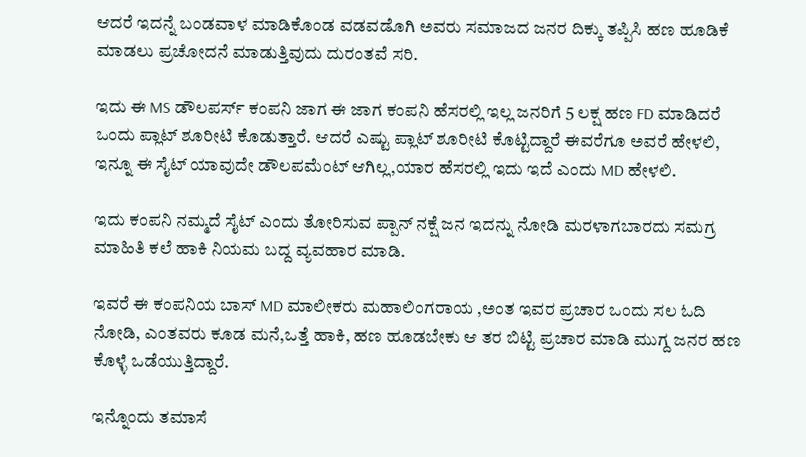ಆದರೆ ಇದನ್ನೆ ಬಂಡವಾಳ ಮಾಡಿಕೊಂಡ ವಡವಡೊಗಿ ಅವರು ಸಮಾಜದ ಜನರ ದಿಕ್ಕು ತಪ್ಪಿಸಿ ಹಣ ಹೂಡಿಕೆ ಮಾಡಲು ಪ್ರಚೋದನೆ ಮಾಡುತ್ತಿವುದು ದುರಂತವೆ ಸರಿ.

ಇದು ಈ MS ಡೌಲಪರ್ಸ್ ಕಂಪನಿ ಜಾಗ ಈ ಜಾಗ ಕಂಪನಿ ಹೆಸರಲ್ಲಿ ಇಲ್ಲ ಜನರಿಗೆ 5 ಲಕ್ಷ ಹಣ FD ಮಾಡಿದರೆ ಒಂದು ಪ್ಲಾಟ್ ಶೂರೀಟಿ ಕೊಡುತ್ತಾರೆ. ಆದರೆ ಎಷ್ಟು ಪ್ಲಾಟ್ ಶೂರೀಟಿ ಕೊಟ್ಟಿದ್ದಾರೆ ಈವರೆಗೂ ಅವರೆ ಹೇಳಲಿ, ಇನ್ನೂ ಈ ಸೈಟ್ ಯಾವುದೇ ಡೌಲಪಮೆಂಟ್ ಆಗಿಲ್ಲ,ಯಾರ ಹೆಸರಲ್ಲಿ ಇದು ಇದೆ ಎಂದು MD ಹೇಳಲಿ.

ಇದು ಕಂಪನಿ ನಮ್ಮದೆ ಸೈಟ್ ಎಂದು ತೋರಿಸುವ ಪ್ಪಾನ್ ನಕ್ಷೆ ಜನ ಇದನ್ನು ನೋಡಿ ಮರಳಾಗಬಾರದು ಸಮಗ್ರ ಮಾಹಿತಿ ಕಲೆ ಹಾಕಿ ನಿಯಮ ಬದ್ದ ವ್ಯವಹಾರ ಮಾಡಿ.

ಇವರೆ ಈ ಕಂಪನಿಯ ಬಾಸ್ MD ಮಾಲೀಕರು ಮಹಾಲಿಂಗರಾಯ ,ಅಂತ ಇವರ ಪ್ರಚಾರ ಒಂದು ಸಲ ಓದಿ ನೋಡಿ, ಎಂತವರು ಕೂಡ ಮನೆ,ಒತ್ತೆ ಹಾಕಿ, ಹಣ ಹೂಡಬೇಕು ಆ ತರ ಬಿಟ್ಟಿ ಪ್ರಚಾರ ಮಾಡಿ ಮುಗ್ದ ಜನರ ಹಣ ಕೊಳ್ಳೆ ಒಡೆಯುತ್ತಿದ್ದಾರೆ.

ಇನ್ನೊಂದು ತಮಾಸೆ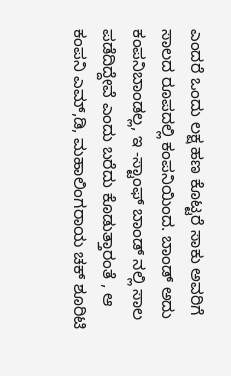ಎಂದರೆ ಒಂದು ಲಕ್ಷ ಹಣ ಕೊಟ್ಟರೆ ಸಾಕು ಅವರಿಗೆ ಸಾಲದ ರೂಪದಲ್ಲಿ ಕಂಪನಿಯಿಂದ. ಬಾಂಡ್ ಅದು ಕಂಪನಿಬಾಂಡಲ್ಲ, ಇ -ಸ್ಟಾಂಫ್ ಬಾಂಡ್ ನಲ್ಲಿ ಸಾಲ ಪಡೆದಿದ್ದೇವೆ ಎಂದು ಬರೆದು ಕೊಡುತ್ತಾರಂತೆ , ಆ ಕಂಪನಿ ಎಮ್,ಡಿ, ಮಹಾಲಿಂಗರಾಯ ಚಕ್ ಶೂರಿಟಿ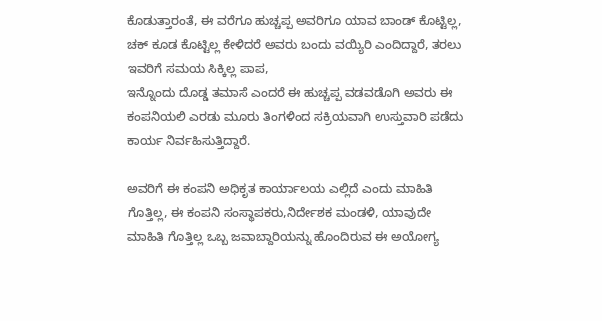ಕೊಡುತ್ತಾರಂತೆ, ಈ ವರೆಗೂ ಹುಚ್ಚಪ್ಪ ಅವರಿಗೂ ಯಾವ ಬಾಂಡ್ ಕೊಟ್ಟಿಲ್ಲ, ಚಕ್ ಕೂಡ ಕೊಟ್ಟಿಲ್ಲ ಕೇಳಿದರೆ ಅವರು ಬಂದು ವಯ್ಯಿರಿ ಎಂದಿದ್ದಾರೆ, ತರಲು ಇವರಿಗೆ ಸಮಯ ಸಿಕ್ಕಿಲ್ಲ ಪಾಪ,
ಇನ್ನೊಂದು ದೊಡ್ಡ ತಮಾಸೆ ಎಂದರೆ ಈ ಹುಚ್ಚಪ್ಪ ವಡವಡೊಗಿ ಅವರು ಈ ಕಂಪನಿಯಲಿ ಎರಡು ಮೂರು ತಿಂಗಳಿಂದ ಸಕ್ರಿಯವಾಗಿ ಉಸ್ತುವಾರಿ ಪಡೆದು ಕಾರ್ಯ ನಿರ್ವಹಿಸುತ್ತಿದ್ದಾರೆ.

ಅವರಿಗೆ ಈ ಕಂಪನಿ ಅಧಿಕೃತ ಕಾರ್ಯಾಲಯ ಎಲ್ಲಿದೆ ಎಂದು ಮಾಹಿತಿ ಗೊತ್ತಿಲ್ಲ, ಈ ಕಂಪನಿ ಸಂಸ್ಥಾಪಕರು,ನಿರ್ದೇಶಕ ಮಂಡಳಿ, ಯಾವುದೇ ಮಾಹಿತಿ ಗೊತ್ತಿಲ್ಲ ಒಬ್ಬ ಜವಾಬ್ದಾರಿಯನ್ನು ಹೊಂದಿರುವ ಈ ಅಯೋಗ್ಯ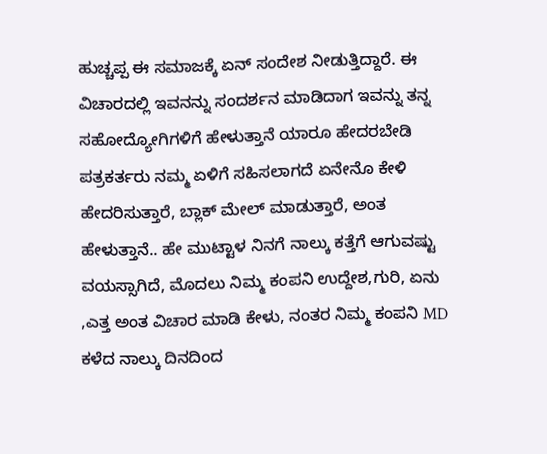ಹುಚ್ಚಪ್ಪ ಈ ಸಮಾಜಕ್ಕೆ ಏನ್ ಸಂದೇಶ ನೀಡುತ್ತಿದ್ದಾರೆ. ಈ ವಿಚಾರದಲ್ಲಿ ಇವನನ್ನು ಸಂದರ್ಶನ ಮಾಡಿದಾಗ ಇವನ್ನು ತನ್ನ ಸಹೋದ್ಯೋಗಿಗಳಿಗೆ ಹೇಳುತ್ತಾನೆ ಯಾರೂ ಹೇದರಬೇಡಿ ಪತ್ರಕರ್ತರು ನಮ್ಮ ಏಳಿಗೆ ಸಹಿಸಲಾಗದೆ ಏನೇನೊ ಕೇಳಿ ಹೇದರಿಸುತ್ತಾರೆ, ಬ್ಲಾಕ್ ಮೇಲ್ ಮಾಡುತ್ತಾರೆ, ಅಂತ ಹೇಳುತ್ತಾನೆ.. ಹೇ ಮುಟ್ಟಾಳ ನಿನಗೆ ನಾಲ್ಕು ಕತ್ತೆಗೆ ಆಗುವಷ್ಟು ವಯಸ್ಸಾಗಿದೆ, ಮೊದಲು ನಿಮ್ಮ ಕಂಪನಿ ಉದ್ದೇಶ,ಗುರಿ, ಏನು ,ಎತ್ತ ಅಂತ ವಿಚಾರ ಮಾಡಿ ಕೇಳು, ನಂತರ ನಿಮ್ಮ ಕಂಪನಿ MD ಕಳೆದ ನಾಲ್ಕು ದಿನದಿಂದ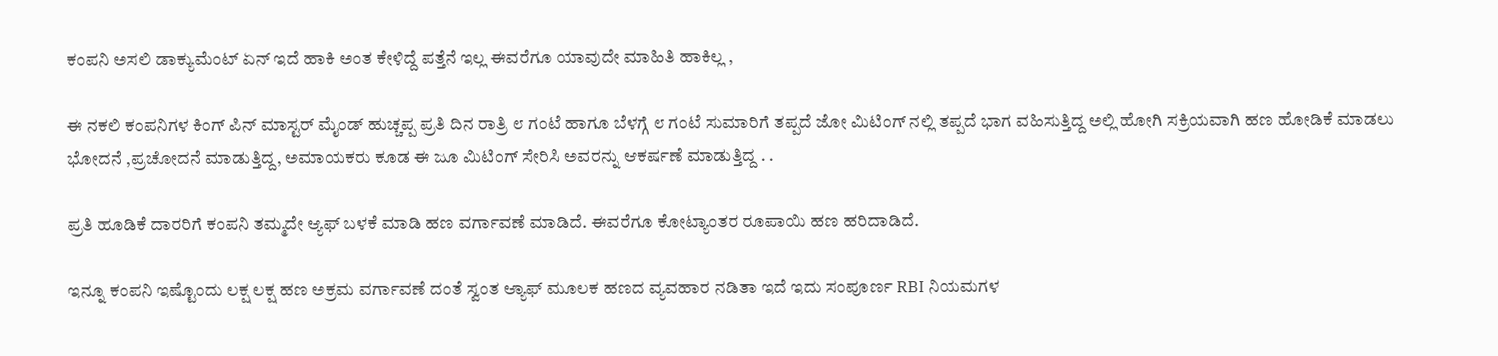ಕಂಪನಿ ಅಸಲಿ ಡಾಕ್ಯುಮೆಂಟ್ ಏನ್ ಇದೆ ಹಾಕಿ ಅಂತ ಕೇಳಿದ್ದೆ ಪತ್ತೆನೆ ಇಲ್ಲ ಈವರೆಗೂ ಯಾವುದೇ ಮಾಹಿತಿ ಹಾಕಿಲ್ಲ ,

ಈ ನಕಲಿ ಕಂಪನಿಗಳ ಕಿಂಗ್ ಪಿನ್ ಮಾಸ್ಟರ್ ಮೈಂಡ್ ಹುಚ್ಚಪ್ಪ ಪ್ರತಿ ದಿನ ರಾತ್ರಿ ೮ ಗಂಟೆ ಹಾಗೂ ಬೆಳಗ್ಗೆ ೮ ಗಂಟೆ ಸುಮಾರಿಗೆ ತಪ್ಪದೆ ಜೋ ಮಿಟಿಂಗ್ ನಲ್ಲಿ ತಪ್ಪದೆ ಭಾಗ ವಹಿಸುತ್ತಿದ್ದ ಅಲ್ಲಿ ಹೋಗಿ ಸಕ್ರಿಯವಾಗಿ ಹಣ ಹೋಡಿಕೆ ಮಾಡಲು ಭೋದನೆ ,ಪ್ರಚೋದನೆ ಮಾಡುತ್ತಿದ್ದ, ಅಮಾಯಕರು ಕೂಡ ಈ ಜೂ ಮಿಟಿಂಗ್ ಸೇರಿಸಿ ಅವರನ್ನು ಆಕರ್ಷಣೆ ಮಾಡುತ್ತಿದ್ದ . .

ಪ್ರತಿ ಹೂಡಿಕೆ ದಾರರಿಗೆ ಕಂಪನಿ ತಮ್ಮದೇ ಆ್ಯಫ್ ಬಳಕೆ ಮಾಡಿ ಹಣ ವರ್ಗಾವಣೆ ಮಾಡಿದೆ. ಈವರೆಗೂ ಕೋಟ್ಯಾಂತರ ರೂಪಾಯಿ ಹಣ ಹರಿದಾಡಿದೆ.

ಇನ್ನೂ ಕಂಪನಿ ಇಷ್ಟೊಂದು ಲಕ್ಷ ಲಕ್ಷ ಹಣ ಅಕ್ರಮ ವರ್ಗಾವಣೆ ದಂತೆ ಸ್ವಂತ ಆ್ಯಾಫ್ ಮೂಲಕ ಹಣದ ವ್ಯವಹಾರ ನಡಿತಾ ಇದೆ ಇದು ಸಂಪೂರ್ಣ RBI ನಿಯಮಗಳ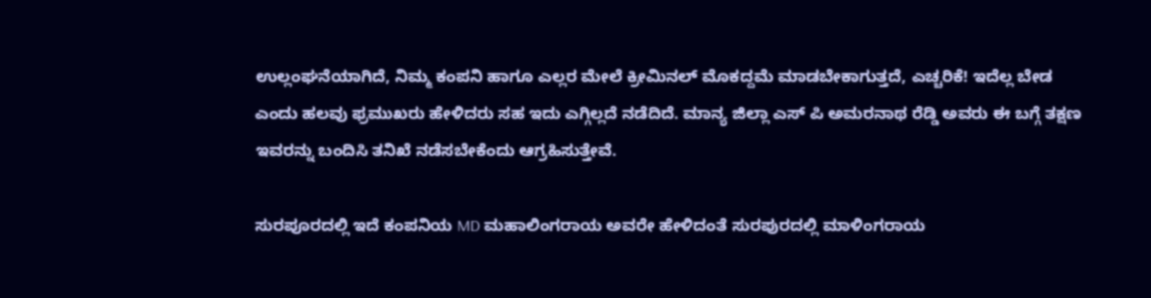ಉಲ್ಲಂಘನೆಯಾಗಿದೆ, ನಿಮ್ಮ ಕಂಪನಿ ಹಾಗೂ ಎಲ್ಲರ ಮೇಲೆ ಕ್ರೀಮಿನಲ್ ಮೊಕದ್ದಮೆ ಮಾಡಬೇಕಾಗುತ್ತದೆ, ಎಚ್ಚರಿಕೆ! ಇದೆಲ್ಲ ಬೇಡ ಎಂದು ಹಲವು ಫ್ರಮುಖರು ಹೇಳಿದರು ಸಹ ಇದು ಎಗ್ಗಿಲ್ಲದೆ ನಡೆದಿದೆ. ಮಾನ್ಯ ಜಿಲ್ಲಾ ಎಸ್ ಪಿ ಅಮರನಾಥ ರೆಡ್ಡಿ ಅವರು ಈ ಬಗ್ಗೆ ತಕ್ಷಣ ಇವರನ್ನು ಬಂದಿಸಿ ತನಿಖೆ ನಡೆಸಬೇಕೆಂದು ಆಗ್ರಹಿಸುತ್ತೇವೆ.

ಸುರಪೂರದಲ್ಲಿ ಇದೆ ಕಂಪನಿಯ MD ಮಹಾಲಿಂಗರಾಯ ಅವರೇ ಹೇಳಿದಂತೆ ಸುರಪುರದಲ್ಲಿ ಮಾಳಿಂಗರಾಯ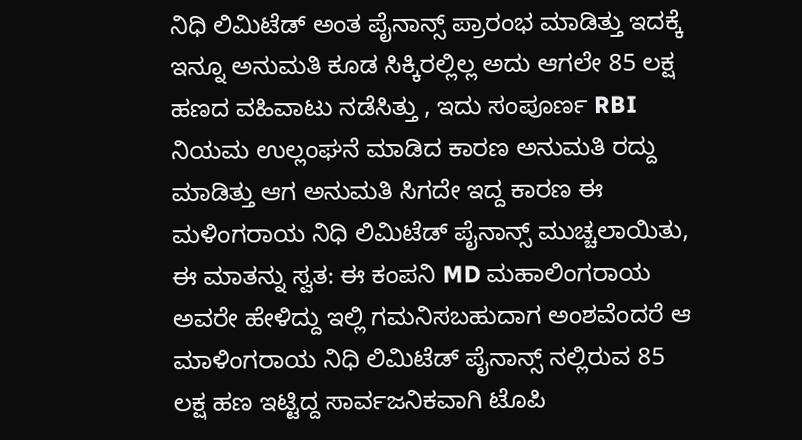ನಿಧಿ ಲಿಮಿಟೆಡ್‌ ಅಂತ ಪೈನಾನ್ಸ್ ಪ್ರಾರಂಭ ಮಾಡಿತ್ತು ಇದಕ್ಕೆ ಇನ್ನೂ ಅನುಮತಿ ಕೂಡ ಸಿಕ್ಕಿರಲ್ಲಿಲ್ಲ ಅದು ಆಗಲೇ 85 ಲಕ್ಷ ಹಣದ ವಹಿವಾಟು ನಡೆಸಿತ್ತು , ಇದು ಸಂಪೂರ್ಣ RBI ನಿಯಮ ಉಲ್ಲಂಘನೆ ಮಾಡಿದ ಕಾರಣ ಅನುಮತಿ ರದ್ದು ಮಾಡಿತ್ತು ಆಗ ಅನುಮತಿ ಸಿಗದೇ ಇದ್ದ ಕಾರಣ ಈ ಮಳಿಂಗರಾಯ ನಿಧಿ ಲಿಮಿಟೆಡ್‌ ಪೈನಾನ್ಸ್ ಮುಚ್ಚಲಾಯಿತು, ಈ ಮಾತನ್ನು ಸ್ವತ: ಈ ಕಂಪನಿ MD ಮಹಾಲಿಂಗರಾಯ ಅವರೇ ಹೇಳಿದ್ದು ಇಲ್ಲಿ ಗಮನಿಸಬಹುದಾಗ ಅಂಶವೆಂದರೆ ಆ ಮಾಳಿಂಗರಾಯ ನಿಧಿ ಲಿಮಿಟೆಡ್ ಪೈನಾನ್ಸ್ ನಲ್ಲಿರುವ 85 ಲಕ್ಷ ಹಣ ಇಟ್ಟಿದ್ದ ಸಾರ್ವಜನಿಕವಾಗಿ ಟೊಪಿ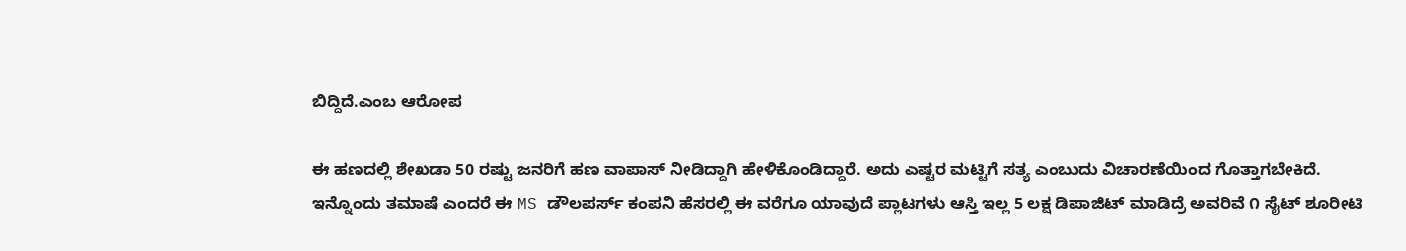ಬಿದ್ದಿದೆ.ಎಂಬ ಆರೋಪ

ಈ ಹಣದಲ್ಲಿ ಶೇಖಡಾ 50 ರಷ್ಟು ಜನರಿಗೆ ಹಣ ವಾಪಾಸ್ ನೀಡಿದ್ದಾಗಿ ಹೇಳಿಕೊಂಡಿದ್ದಾರೆ. ಅದು ಎಷ್ಟರ ಮಟ್ಟಿಗೆ ಸತ್ಯ ಎಂಬುದು ವಿಚಾರಣೆಯಿಂದ ಗೊತ್ತಾಗಬೇಕಿದೆ.
ಇನ್ನೊಂದು ತಮಾಷೆ ಎಂದರೆ ಈ MS ಡೌಲಪರ್ಸ್ ಕಂಪನಿ ಹೆಸರಲ್ಲಿ ಈ ವರೆಗೂ ಯಾವುದೆ ಪ್ಲಾಟಗಳು ಆಸ್ತಿ ಇಲ್ಲ 5 ಲಕ್ಷ ಡಿಪಾಜಿಟ್ ಮಾಡಿದ್ರೆ ಅವರಿವೆ ೧ ಸೈಟ್ ಶೂರೀಟಿ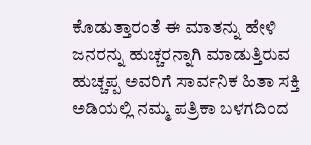ಕೊಡುತ್ತಾರಂತೆ ಈ ಮಾತನ್ನು ಹೇಳಿ ಜನರನ್ನು ಹುಚ್ಚರನ್ನಾಗಿ ಮಾಡುತ್ತಿರುವ ಹುಚ್ಚಪ್ಪ ಅವರಿಗೆ ಸಾರ್ವನಿಕ ಹಿತಾ ಸಕ್ತಿ ಅಡಿಯಲ್ಲಿ ನಮ್ಮ ಪತ್ರಿಕಾ ಬಳಗದಿಂದ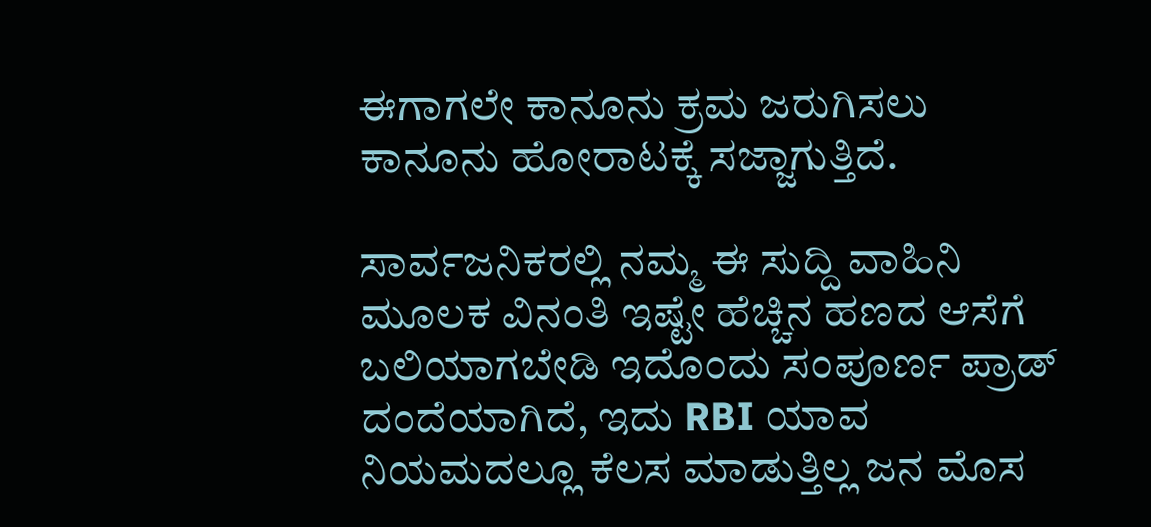ಈಗಾಗಲೇ ಕಾನೂನು ಕ್ರಮ ಜರುಗಿಸಲು ಕಾನೂನು ಹೋರಾಟಕ್ಕೆ ಸಜ್ಜಾಗುತ್ತಿದೆ.

ಸಾರ್ವಜನಿಕರಲ್ಲಿ ನಮ್ಮ ಈ ಸುದ್ದಿ ವಾಹಿನಿ ಮೂಲಕ ವಿನಂತಿ ಇಷ್ಟೇ ಹೆಚ್ಚಿನ ಹಣದ ಆಸೆಗೆ ಬಲಿಯಾಗಬೇಡಿ ಇದೊಂದು ಸಂಪೂರ್ಣ ಪ್ರಾಡ್ ದಂದೆಯಾಗಿದೆ, ಇದು RBI ಯಾವ ನಿಯಮದಲ್ಲೂ ಕೆಲಸ ಮಾಡುತ್ತಿಲ್ಲ ಜನ ಮೊಸ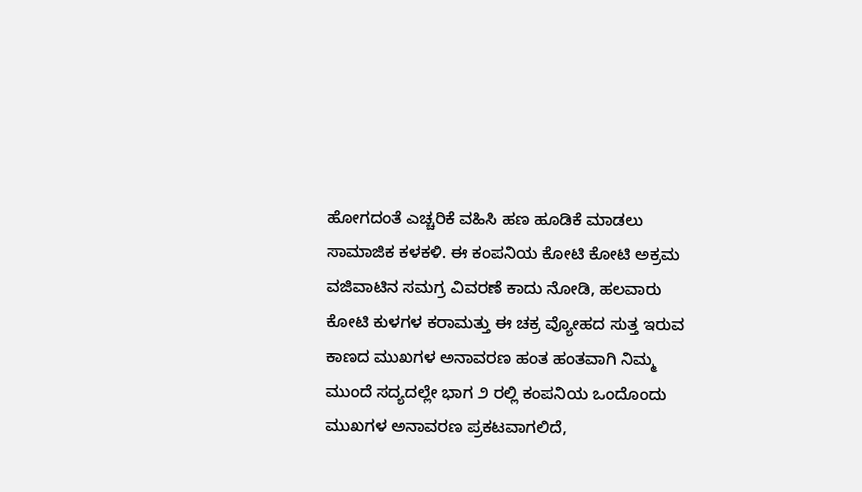ಹೋಗದಂತೆ ಎಚ್ಚರಿಕೆ ವಹಿಸಿ ಹಣ ಹೂಡಿಕೆ ಮಾಡಲು ಸಾಮಾಜಿಕ ಕಳಕಳಿ. ಈ ಕಂಪನಿಯ ಕೋಟಿ ಕೋಟಿ ಅಕ್ರಮ ವಜಿವಾಟಿನ ಸಮಗ್ರ ವಿವರಣೆ ಕಾದು ನೋಡಿ, ಹಲವಾರು ಕೋಟಿ ಕುಳಗಳ ಕರಾಮತ್ತು ಈ ಚಕ್ರ ವ್ಯೋಹದ ಸುತ್ತ ಇರುವ ಕಾಣದ ಮುಖಗಳ ಅನಾವರಣ ಹಂತ ಹಂತವಾಗಿ ನಿಮ್ಮ ಮುಂದೆ ಸದ್ಯದಲ್ಲೇ ಭಾಗ ೨ ರಲ್ಲಿ ಕಂಪನಿಯ ಒಂದೊಂದು ಮುಖಗಳ ಅನಾವರಣ ಪ್ರಕಟವಾಗಲಿದೆ,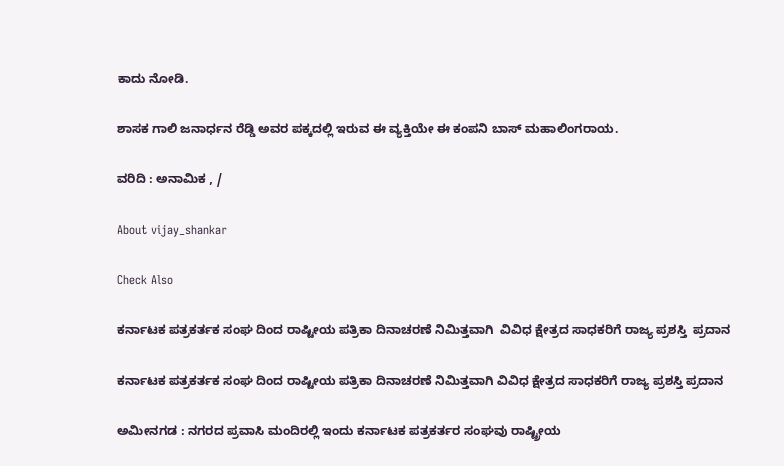ಕಾದು ನೋಡಿ.

ಶಾಸಕ ಗಾಲಿ ಜನಾರ್ಧನ ರೆಡ್ಡಿ ಅವರ ಪಕ್ಕದಲ್ಲಿ ಇರುವ ಈ ವ್ಯಕ್ತಿಯೇ ಈ ಕಂಪನಿ ಬಾಸ್ ಮಹಾಲಿಂಗರಾಯ.

ವರಿದಿ : ಅನಾಮಿಕ , /

About vijay_shankar

Check Also

ಕರ್ನಾಟಕ ಪತ್ರಕರ್ತಕ ಸಂಘ ದಿಂದ ರಾಷ್ಟೀಯ ಪತ್ರಿಕಾ ದಿನಾಚರಣೆ ನಿಮಿತ್ತವಾಗಿ  ವಿವಿಧ ಕ್ಷೇತ್ರದ ಸಾಧಕರಿಗೆ ರಾಜ್ಯ ಪ್ರಶಸ್ತಿ  ಪ್ರದಾನ

ಕರ್ನಾಟಕ ಪತ್ರಕರ್ತಕ ಸಂಘ ದಿಂದ ರಾಷ್ಟೀಯ ಪತ್ರಿಕಾ ದಿನಾಚರಣೆ ನಿಮಿತ್ತವಾಗಿ ವಿವಿಧ ಕ್ಷೇತ್ರದ ಸಾಧಕರಿಗೆ ರಾಜ್ಯ ಪ್ರಶಸ್ತಿ ಪ್ರದಾನ

ಅಮೀನಗಡ : ನಗರದ ಪ್ರವಾಸಿ ಮಂದಿರಲ್ಲಿ ಇಂದು ಕರ್ನಾಟಕ ಪತ್ರಕರ್ತರ ಸಂಘವು ರಾಷ್ಟ್ರೀಯ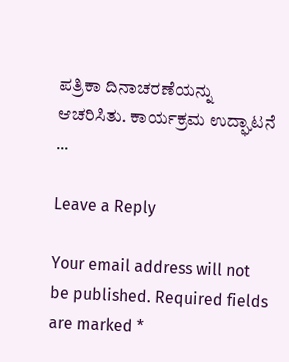ಪತ್ರಿಕಾ ದಿನಾಚರಣೆಯನ್ನು ಆಚರಿಸಿತು. ಕಾರ್ಯಕ್ರಮ ಉದ್ಘಾಟನೆ …

Leave a Reply

Your email address will not be published. Required fields are marked *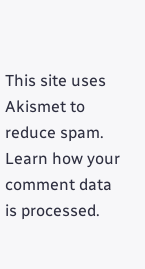This site uses Akismet to reduce spam. Learn how your comment data is processed.